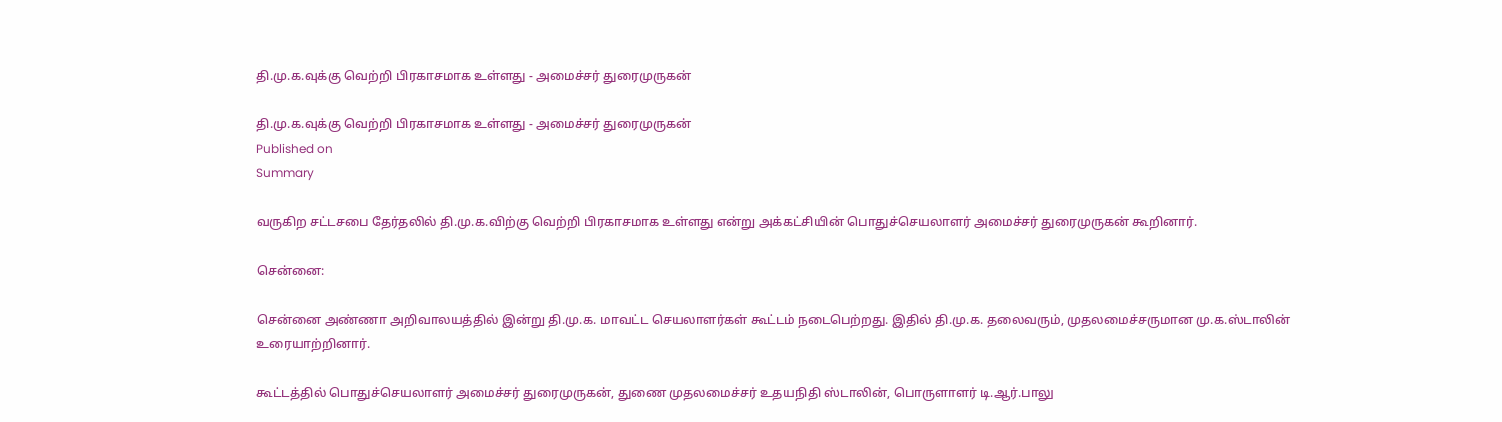தி.மு.க.வுக்கு வெற்றி பிரகாசமாக உள்ளது - அமைச்சர் துரைமுருகன்

தி.மு.க.வுக்கு வெற்றி பிரகாசமாக உள்ளது - அமைச்சர் துரைமுருகன்
Published on
Summary

வருகிற சட்டசபை தேர்தலில் தி.மு.க.விற்கு வெற்றி பிரகாசமாக உள்ளது என்று அக்கட்சியின் பொதுச்செயலாளர் அமைச்சர் துரைமுருகன் கூறினார்.

சென்னை:

சென்னை அண்ணா அறிவாலயத்தில் இன்று தி.மு.க. மாவட்ட செயலாளர்கள் கூட்டம் நடைபெற்றது. இதில் தி.மு.க. தலைவரும், முதலமைச்சருமான மு.க.ஸ்டாலின் உரையாற்றினார்.

கூட்டத்தில் பொதுச்செயலாளர் அமைச்சர் துரைமுருகன், துணை முதலமைச்சர் உதயநிதி ஸ்டாலின், பொருளாளர் டி.ஆர்.பாலு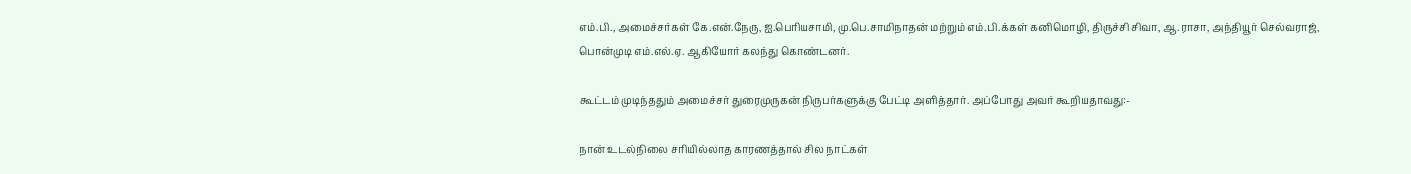எம்.பி., அமைச்சர்கள் கே.என்.நேரு, ஐ.பெரியசாமி, மு.பெ.சாமிநாதன் மற்றும் எம்.பி.க்கள் கனிமொழி, திருச்சி சிவா, ஆ.ராசா, அந்தியூர் செல்வராஜ், பொன்முடி எம்.எல்.ஏ. ஆகியோர் கலந்து கொண்டனர்.

கூட்டம் முடிந்ததும் அமைச்சர் துரைமுருகன் நிருபர்களுக்கு பேட்டி அளித்தார். அப்போது அவர் கூறியதாவது:-

நான் உடல்நிலை சரியில்லாத காரணத்தால் சில நாட்கள்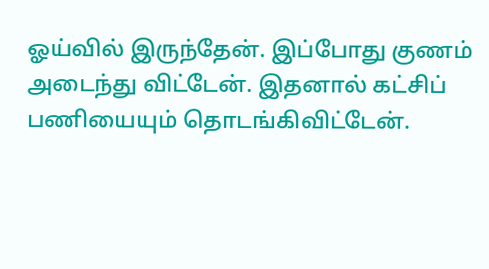ஓய்வில் இருந்தேன். இப்போது குணம் அடைந்து விட்டேன். இதனால் கட்சிப் பணியையும் தொடங்கிவிட்டேன்.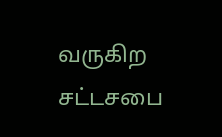வருகிற சட்டசபை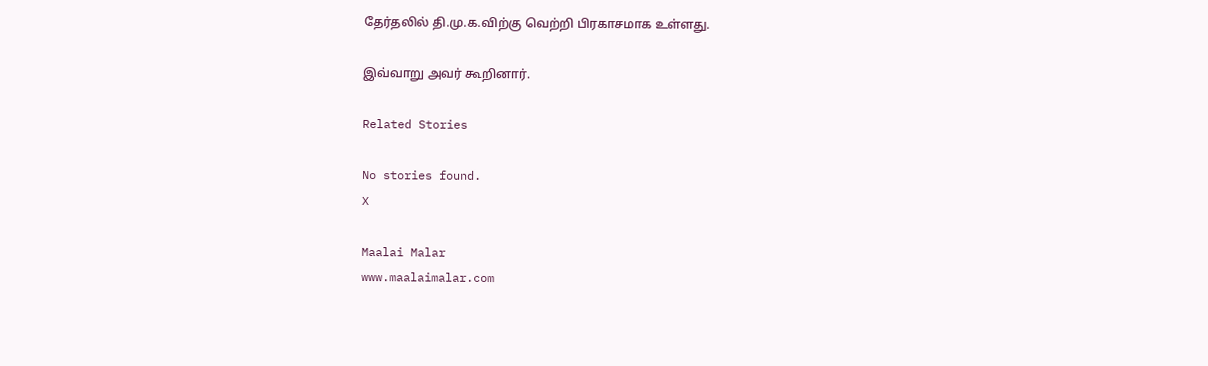தேர்தலில் தி.மு.க.விற்கு வெற்றி பிரகாசமாக உள்ளது.

இவ்வாறு அவர் கூறினார்.

Related Stories

No stories found.
X

Maalai Malar
www.maalaimalar.com